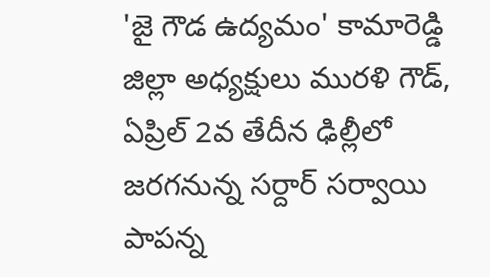'జై గౌడ ఉద్యమం' కామారెడ్డి జిల్లా అధ్యక్షులు మురళి గౌడ్, ఏప్రిల్ 2వ తేదీన ఢిల్లీలో జరగనున్న సర్దార్ సర్వాయి పాపన్న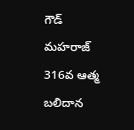గౌడ్ మహరాజ్ 316వ ఆత్మ బలిదాన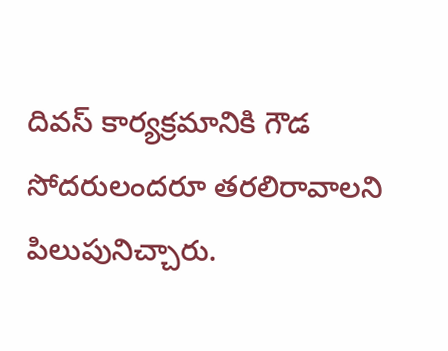దివస్ కార్యక్రమానికి గౌడ సోదరులందరూ తరలిరావాలని పిలుపునిచ్చారు.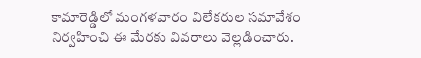కామారెడ్డిలో మంగళవారం విలేకరుల సమావేశం నిర్వహించి ఈ మేరకు వివరాలు వెల్లడించారు.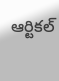ఆర్టికల్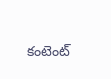కంటెంట్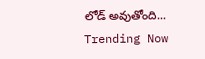లోడ్ అవుతోంది...
Trending Now